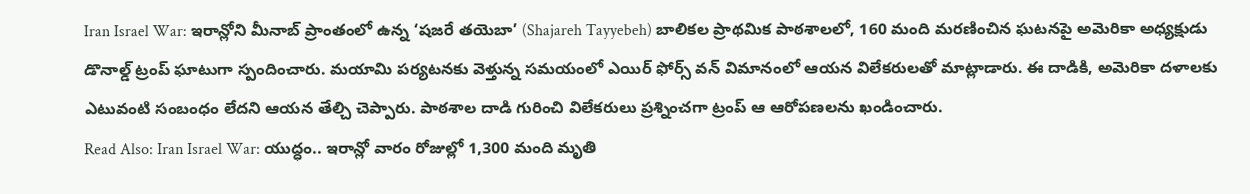Iran Israel War: ఇరాన్లోని మీనాబ్ ప్రాంతంలో ఉన్న ‘షజరే తయెబా’ (Shajareh Tayyebeh) బాలికల ప్రాథమిక పాఠశాలలో, 160 మంది మరణించిన ఘటనపై అమెరికా అధ్యక్షుడు డొనాల్డ్ ట్రంప్ ఘాటుగా స్పందించారు. మయామి పర్యటనకు వెళ్తున్న సమయంలో ఎయిర్ ఫోర్స్ వన్ విమానంలో ఆయన విలేకరులతో మాట్లాడారు. ఈ దాడికి, అమెరికా దళాలకు ఎటువంటి సంబంధం లేదని ఆయన తేల్చి చెప్పారు. పాఠశాల దాడి గురించి విలేకరులు ప్రశ్నించగా ట్రంప్ ఆ ఆరోపణలను ఖండించారు.
Read Also: Iran Israel War: యుద్ధం.. ఇరాన్లో వారం రోజుల్లో 1,300 మంది మృతి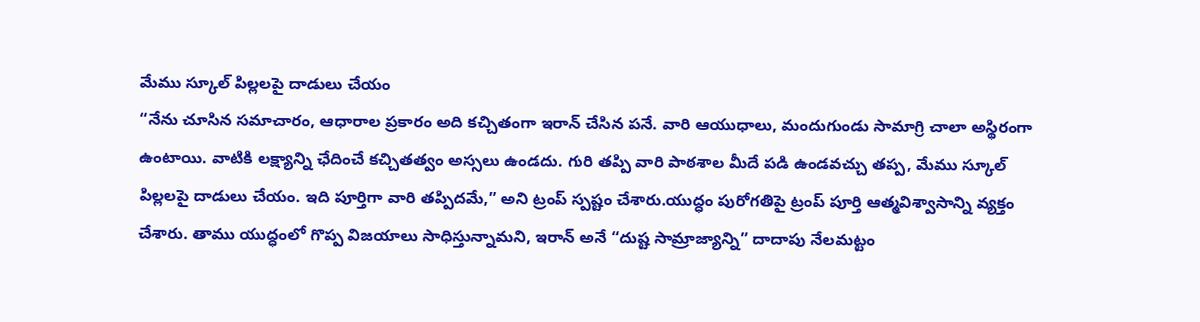మేము స్కూల్ పిల్లలపై దాడులు చేయం
“నేను చూసిన సమాచారం, ఆధారాల ప్రకారం అది కచ్చితంగా ఇరాన్ చేసిన పనే. వారి ఆయుధాలు, మందుగుండు సామాగ్రి చాలా అస్థిరంగా ఉంటాయి. వాటికి లక్ష్యాన్ని ఛేదించే కచ్చితత్వం అస్సలు ఉండదు. గురి తప్పి వారి పాఠశాల మీదే పడి ఉండవచ్చు తప్ప, మేము స్కూల్ పిల్లలపై దాడులు చేయం. ఇది పూర్తిగా వారి తప్పిదమే,” అని ట్రంప్ స్పష్టం చేశారు.యుద్ధం పురోగతిపై ట్రంప్ పూర్తి ఆత్మవిశ్వాసాన్ని వ్యక్తం చేశారు. తాము యుద్ధంలో గొప్ప విజయాలు సాధిస్తున్నామని, ఇరాన్ అనే “దుష్ట సామ్రాజ్యాన్ని” దాదాపు నేలమట్టం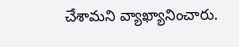చేశామని వ్యాఖ్యానించారు.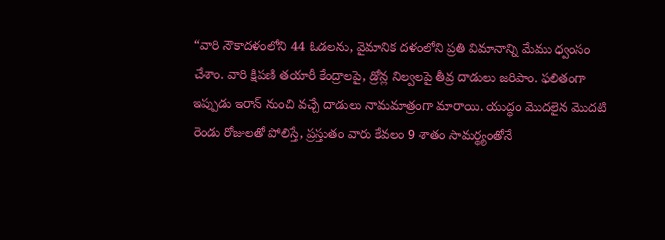“వారి నౌకాదళంలోని 44 ఓడలను, వైమానిక దళంలోని ప్రతి విమానాన్ని మేము ధ్వంసం చేశాం. వారి క్షిపణి తయారీ కేంద్రాలపై, డ్రోన్ల నిల్వలపై తీవ్ర దాడులు జరిపాం. ఫలితంగా ఇప్పుడు ఇరాన్ నుంచి వచ్చే దాడులు నామమాత్రంగా మారాయి. యుద్ధం మొదలైన మొదటి రెండు రోజులతో పోలిస్తే, ప్రస్తుతం వారు కేవలం 9 శాతం సామర్థ్యంతోనే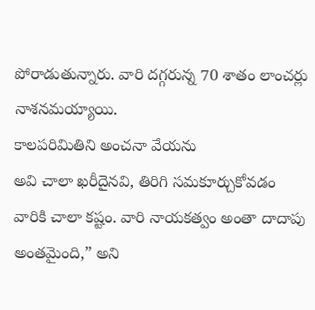పోరాడుతున్నారు. వారి దగ్గరున్న 70 శాతం లాంచర్లు నాశనమయ్యాయి.
కాలపరిమితిని అంచనా వేయను
అవి చాలా ఖరీదైనవి, తిరిగి సమకూర్చుకోవడం వారికి చాలా కష్టం. వారి నాయకత్వం అంతా దాదాపు అంతమైంది,” అని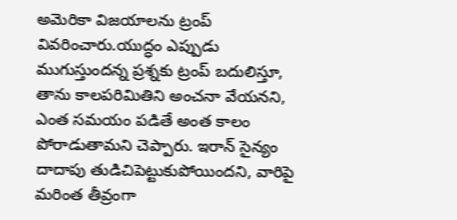అమెరికా విజయాలను ట్రంప్ వివరించారు.యుద్ధం ఎప్పుడు ముగుస్తుందన్న ప్రశ్నకు ట్రంప్ బదులిస్తూ, తాను కాలపరిమితిని అంచనా వేయనని, ఎంత సమయం పడితే అంత కాలం పోరాడుతామని చెప్పారు. ఇరాన్ సైన్యం దాదాపు తుడిచిపెట్టుకుపోయిందని, వారిపై మరింత తీవ్రంగా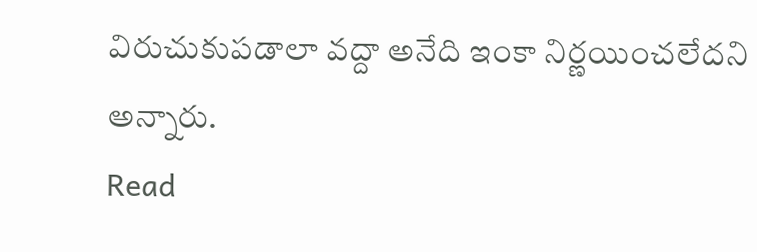విరుచుకుపడాలా వద్దా అనేది ఇంకా నిర్ణయించలేదని అన్నారు.
Read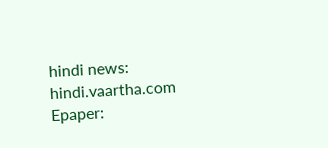hindi news: hindi.vaartha.com
Epaper: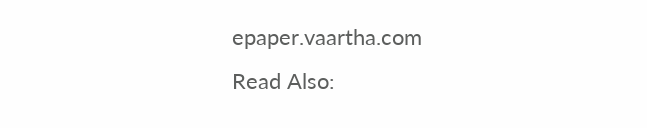epaper.vaartha.com
Read Also: